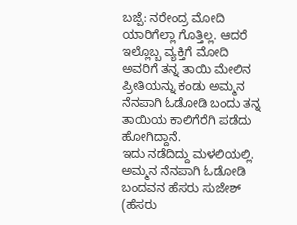ಬಜ್ಪೆ: ನರೇಂದ್ರ ಮೋದಿ ಯಾರಿಗೆಲ್ಲಾ ಗೊತ್ತಿಲ್ಲ. ಆದರೆ ಇಲ್ಲೊಬ್ಬ ವ್ಯಕ್ತಿಗೆ ಮೋದಿ ಅವರಿಗೆ ತನ್ನ ತಾಯಿ ಮೇಲಿನ ಪ್ರೀತಿಯನ್ನು ಕಂಡು ಅಮ್ಮನ ನೆನಪಾಗಿ ಓಡೋಡಿ ಬಂದು ತನ್ನ ತಾಯಿಯ ಕಾಲಿಗೆರೆಗಿ ಪಡೆದು ಹೋಗಿದ್ದಾನೆ.
ಇದು ನಡೆದಿದ್ದು ಮಳಲಿಯಲ್ಲಿ. ಅಮ್ಮನ ನೆನಪಾಗಿ ಓಡೋಡಿ ಬಂದವನ ಹೆಸರು ಸುಜೇಶ್ (ಹೆಸರು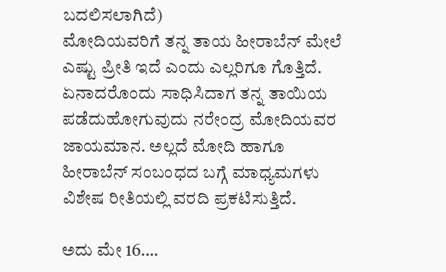ಬದಲಿಸಲಾಗಿದೆ)
ಮೋದಿಯವರಿಗೆ ತನ್ನ ತಾಯ ಹೀರಾಬೆನ್ ಮೇಲೆ ಎಷ್ಟು ಪ್ರೀತಿ ಇದೆ ಎಂದು ಎಲ್ಲರಿಗೂ ಗೊತ್ತಿದೆ. ಏನಾದರೊಂದು ಸಾಧಿಸಿದಾಗ ತನ್ನ ತಾಯಿಯ ಪಡೆದುಹೋಗುವುದು ನರೇಂದ್ರ ಮೋದಿಯವರ ಜಾಯಮಾನ. ಅಲ್ಲದೆ ಮೋದಿ ಹಾಗೂ ಹೀರಾಬೆನ್ ಸಂಬಂಧದ ಬಗ್ಗೆ ಮಾಧ್ಯಮಗಳು ವಿಶೇಷ ರೀತಿಯಲ್ಲಿ ವರದಿ ಪ್ರಕಟಿಸುತ್ತಿದೆ.

ಅದು ಮೇ 16….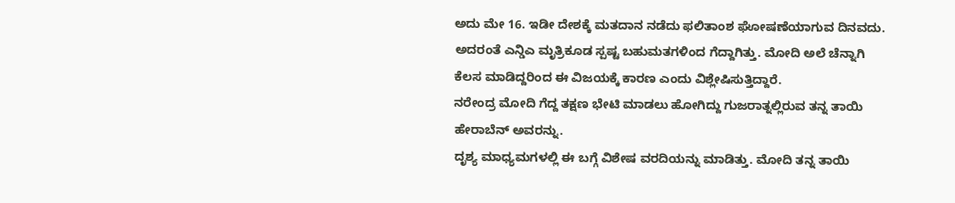ಅದು ಮೇ 16. ಇಡೀ ದೇಶಕ್ಕೆ ಮತದಾನ ನಡೆದು ಫಲಿತಾಂಶ ಘೋಷಣೆಯಾಗುವ ದಿನವದು. ಅದರಂತೆ ಎನ್ಡಿಎ ಮೃತ್ರಿಕೂಡ ಸ್ಪಷ್ಟ ಬಹುಮತಗಳಿಂದ ಗೆದ್ದಾಗಿತ್ತು. ಮೋದಿ ಅಲೆ ಚೆನ್ನಾಗಿ ಕೆಲಸ ಮಾಡಿದ್ದರಿಂದ ಈ ವಿಜಯಕ್ಕೆ ಕಾರಣ ಎಂದು ವಿಶ್ಲೇಷಿಸುತ್ತಿದ್ದಾರೆ.
ನರೇಂದ್ರ ಮೋದಿ ಗೆದ್ದ ತಕ್ಷಣ ಭೇಟಿ ಮಾಡಲು ಹೋಗಿದ್ದು ಗುಜರಾತ್ನಲ್ಲಿರುವ ತನ್ನ ತಾಯಿ ಹೇರಾಬೆನ್ ಅವರನ್ನು.
ದೃಶ್ಯ ಮಾಧ್ಯಮಗಳಲ್ಲಿ ಈ ಬಗ್ಗೆ ವಿಶೇಷ ವರದಿಯನ್ನು ಮಾಡಿತ್ತು. ಮೋದಿ ತನ್ನ ತಾಯಿ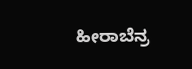ಹೀರಾಬೆನ್ರ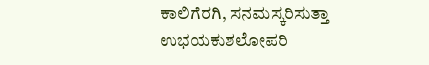ಕಾಲಿಗೆರಗಿ, ಸನಮಸ್ಕರಿಸುತ್ತಾ ಉಭಯಕುಶಲೋಪರಿ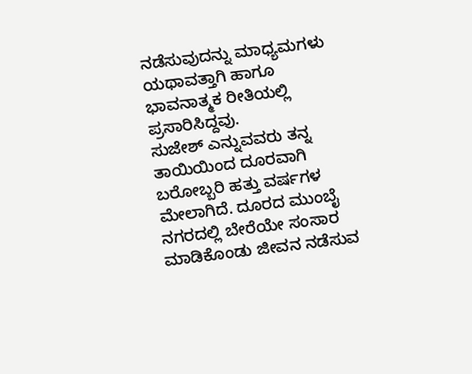ನಡೆಸುವುದನ್ನು ಮಾಧ್ಯಮಗಳು ಯಥಾವತ್ತಾಗಿ ಹಾಗೂ ಭಾವನಾತ್ಮಕ ರೀತಿಯಲ್ಲಿ ಪ್ರಸಾರಿಸಿದ್ದವು.
ಸುಜೇಶ್ ಎನ್ನುವವರು ತನ್ನ ತಾಯಿಯಿಂದ ದೂರವಾಗಿ ಬರೋಬ್ಬರಿ ಹತ್ತು ವರ್ಷಗಳ ಮೇಲಾಗಿದೆ. ದೂರದ ಮುಂಬೈ ನಗರದಲ್ಲಿ ಬೇರೆಯೇ ಸಂಸಾರ ಮಾಡಿಕೊಂಡು ಜೀವನ ನಡೆಸುವ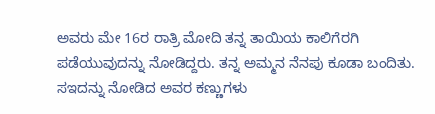ಅವರು ಮೇ 16ರ ರಾತ್ರಿ ಮೋದಿ ತನ್ನ ತಾಯಿಯ ಕಾಲಿಗೆರಗಿ ಪಡೆಯುವುದನ್ನು ನೋಡಿದ್ದರು. ತನ್ನ ಅಮ್ಮನ ನೆನಪು ಕೂಡಾ ಬಂದಿತು. ಸಇದನ್ನು ನೋಡಿದ ಅವರ ಕಣ್ಣುಗಳು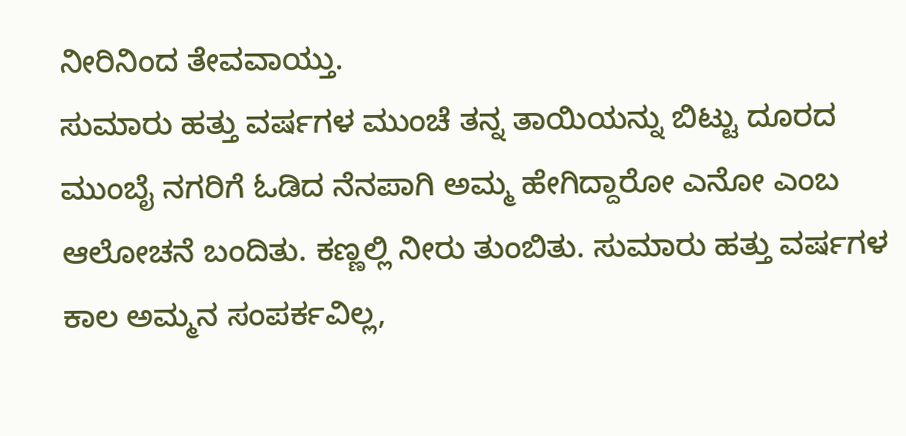ನೀರಿನಿಂದ ತೇವವಾಯ್ತು.
ಸುಮಾರು ಹತ್ತು ವರ್ಷಗಳ ಮುಂಚೆ ತನ್ನ ತಾಯಿಯನ್ನು ಬಿಟ್ಟು ದೂರದ ಮುಂಬೈ ನಗರಿಗೆ ಓಡಿದ ನೆನಪಾಗಿ ಅಮ್ಮ ಹೇಗಿದ್ದಾರೋ ಎನೋ ಎಂಬ ಆಲೋಚನೆ ಬಂದಿತು. ಕಣ್ಣಲ್ಲಿ ನೀರು ತುಂಬಿತು. ಸುಮಾರು ಹತ್ತು ವರ್ಷಗಳ ಕಾಲ ಅಮ್ಮನ ಸಂಪರ್ಕವಿಲ್ಲ,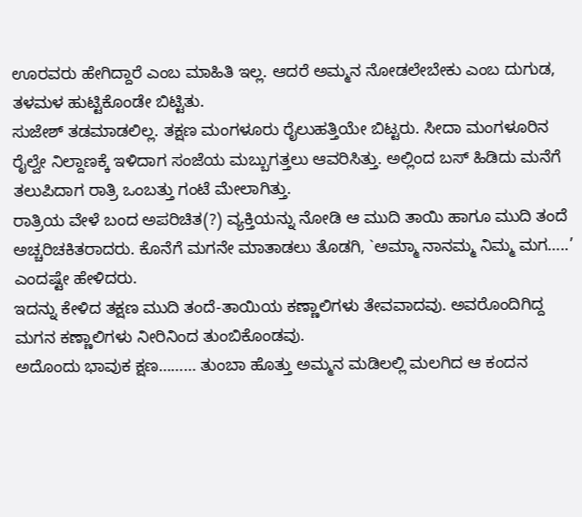ಊರವರು ಹೇಗಿದ್ದಾರೆ ಎಂಬ ಮಾಹಿತಿ ಇಲ್ಲ. ಆದರೆ ಅಮ್ಮನ ನೋಡಲೇಬೇಕು ಎಂಬ ದುಗುಡ, ತಳಮಳ ಹುಟ್ಟಿಕೊಂಡೇ ಬಿಟ್ಟಿತು.
ಸುಜೇಶ್ ತಡಮಾಡಲಿಲ್ಲ. ತಕ್ಷಣ ಮಂಗಳೂರು ರೈಲುಹತ್ತಿಯೇ ಬಿಟ್ಟರು. ಸೀದಾ ಮಂಗಳೂರಿನ ರೈಲ್ವೇ ನಿಲ್ದಾಣಕ್ಕೆ ಇಳಿದಾಗ ಸಂಜೆಯ ಮಬ್ಬುಗತ್ತಲು ಆವರಿಸಿತ್ತು. ಅಲ್ಲಿಂದ ಬಸ್ ಹಿಡಿದು ಮನೆಗೆ ತಲುಪಿದಾಗ ರಾತ್ರಿ ಒಂಬತ್ತು ಗಂಟೆ ಮೇಲಾಗಿತ್ತು.
ರಾತ್ರಿಯ ವೇಳೆ ಬಂದ ಅಪರಿಚಿತ(?) ವ್ಯಕ್ತಿಯನ್ನು ನೋಡಿ ಆ ಮುದಿ ತಾಯಿ ಹಾಗೂ ಮುದಿ ತಂದೆ ಅಚ್ಚರಿಚಕಿತರಾದರು. ಕೊನೆಗೆ ಮಗನೇ ಮಾತಾಡಲು ತೊಡಗಿ, `ಅಮ್ಮಾ ನಾನಮ್ಮ ನಿಮ್ಮ ಮಗ…..’ ಎಂದಷ್ಟೇ ಹೇಳಿದರು.
ಇದನ್ನು ಕೇಳಿದ ತಕ್ಷಣ ಮುದಿ ತಂದೆ-ತಾಯಿಯ ಕಣ್ಣಾಲಿಗಳು ತೇವವಾದವು. ಅವರೊಂದಿಗಿದ್ದ ಮಗನ ಕಣ್ಣಾಲಿಗಳು ನೀರಿನಿಂದ ತುಂಬಿಕೊಂಡವು.
ಅದೊಂದು ಭಾವುಕ ಕ್ಷಣ……… ತುಂಬಾ ಹೊತ್ತು ಅಮ್ಮನ ಮಡಿಲಲ್ಲಿ ಮಲಗಿದ ಆ ಕಂದನ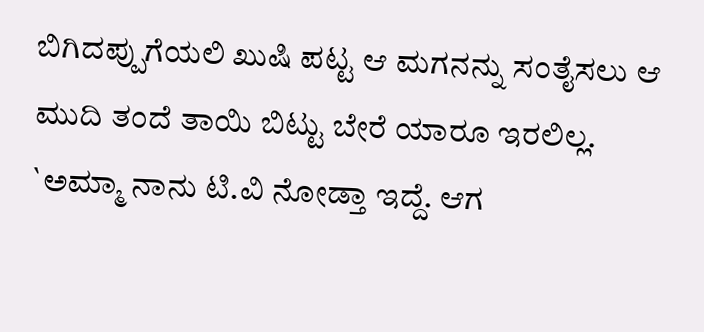ಬಿಗಿದಪ್ಪುಗೆಯಲಿ ಖುಷಿ ಪಟ್ಟ ಆ ಮಗನನ್ನು ಸಂತೈಸಲು ಆ ಮುದಿ ತಂದೆ ತಾಯಿ ಬಿಟ್ಟು ಬೇರೆ ಯಾರೂ ಇರಲಿಲ್ಲ. `ಅಮ್ಮಾ ನಾನು ಟಿ.ವಿ ನೋಡ್ತಾ ಇದ್ದೆ. ಆಗ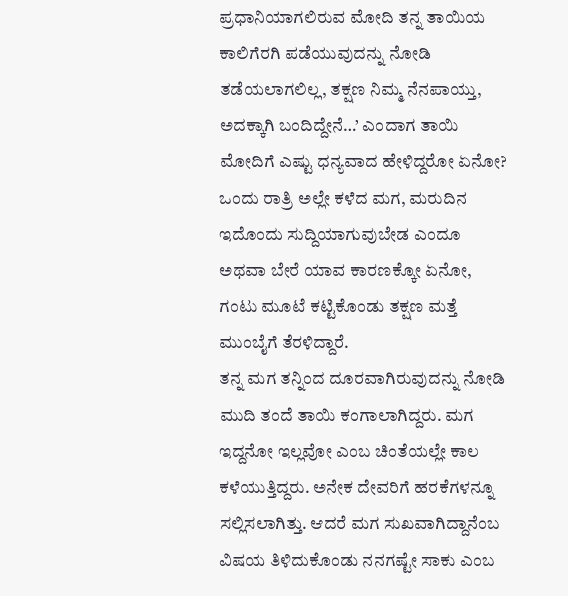ಪ್ರಧಾನಿಯಾಗಲಿರುವ ಮೋದಿ ತನ್ನ ತಾಯಿಯ ಕಾಲಿಗೆರಗಿ ಪಡೆಯುವುದನ್ನು ನೋಡಿ ತಡೆಯಲಾಗಲಿಲ್ಲ, ತಕ್ಷಣ ನಿಮ್ಮ ನೆನಪಾಯ್ತು, ಅದಕ್ಕಾಗಿ ಬಂದಿದ್ದೇನೆ…’ ಎಂದಾಗ ತಾಯಿ ಮೋದಿಗೆ ಎಷ್ಟು ಧನ್ಯವಾದ ಹೇಳಿದ್ದರೋ ಏನೋ?
ಒಂದು ರಾತ್ರಿ ಅಲ್ಲೇ ಕಳೆದ ಮಗ, ಮರುದಿನ ಇದೊಂದು ಸುದ್ದಿಯಾಗುವುಬೇಡ ಎಂದೂ ಅಥವಾ ಬೇರೆ ಯಾವ ಕಾರಣಕ್ಕೋ ಏನೋ, ಗಂಟು ಮೂಟೆ ಕಟ್ಟಿಕೊಂಡು ತಕ್ಷಣ ಮತ್ತೆ ಮುಂಬೈಗೆ ತೆರಳಿದ್ದಾರೆ.
ತನ್ನ ಮಗ ತನ್ನಿಂದ ದೂರವಾಗಿರುವುದನ್ನು ನೋಡಿ ಮುದಿ ತಂದೆ ತಾಯಿ ಕಂಗಾಲಾಗಿದ್ದರು. ಮಗ ಇದ್ದನೋ ಇಲ್ಲವೋ ಎಂಬ ಚಿಂತೆಯಲ್ಲೇ ಕಾಲ ಕಳೆಯುತ್ತಿದ್ದರು. ಅನೇಕ ದೇವರಿಗೆ ಹರಕೆಗಳನ್ನೂ ಸಲ್ಲಿಸಲಾಗಿತ್ತು. ಆದರೆ ಮಗ ಸುಖವಾಗಿದ್ದಾನೆಂಬ ವಿಷಯ ತಿಳಿದುಕೊಂಡು ನನಗಷ್ಟೇ ಸಾಕು ಎಂಬ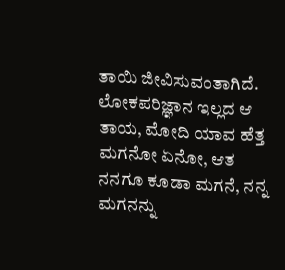ತಾಯಿ ಜೀವಿಸುವಂತಾಗಿದೆ. ಲೋಕಪರಿಜ್ಞಾನ ಇಲ್ಲದ ಆ ತಾಯ, ಮೋದಿ ಯಾವ ಹೆತ್ತ ಮಗನೋ ಏನೋ, ಆತ ನನಗೂ ಕೂಡಾ ಮಗನೆ, ನನ್ನ ಮಗನನ್ನು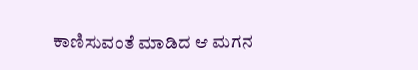ಕಾಣಿಸುವಂತೆ ಮಾಡಿದ ಆ ಮಗನ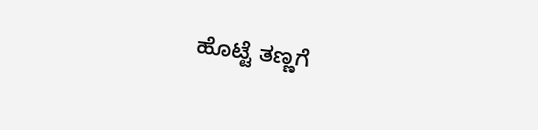ಹೊಟ್ಟೆ ತಣ್ಣಗೆ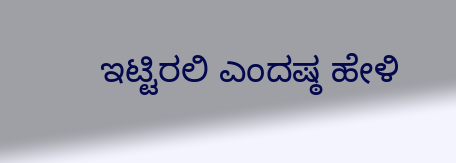ಇಟ್ಟಿರಲಿ ಎಂದಷ್ಠ ಹೇಳಿ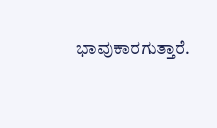ಭಾವುಕಾರಗುತ್ತಾರೆ.